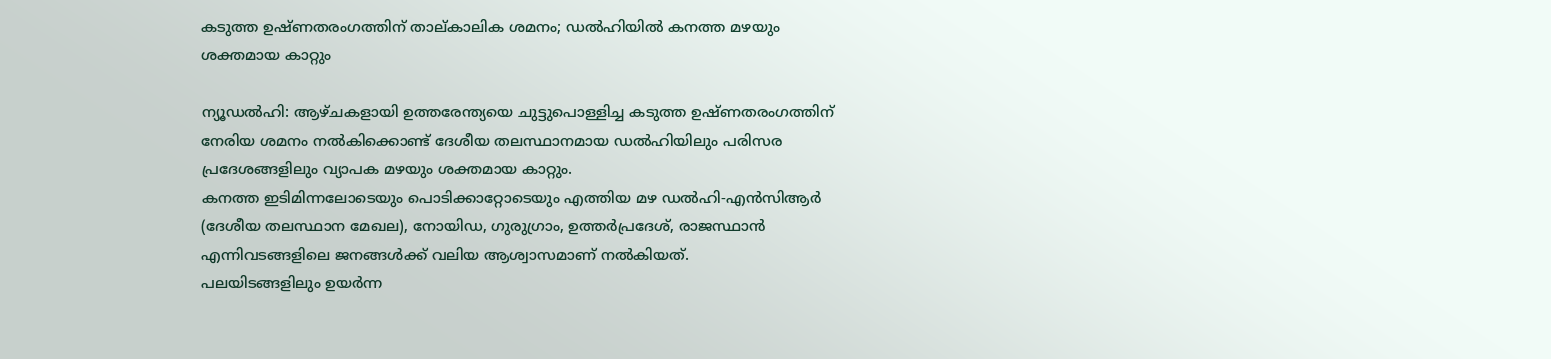കടുത്ത ഉഷ്ണതരംഗത്തിന് താല്കാലിക ശമനം; ഡൽഹിയിൽ കനത്ത മഴയും ശക്തമായ കാറ്റും

ന്യൂഡൽഹി: ആഴ്ചകളായി ഉത്തരേന്ത്യയെ ചുട്ടുപൊള്ളിച്ച കടുത്ത ഉഷ്ണതരംഗത്തിന് നേരിയ ശമനം നൽകിക്കൊണ്ട് ദേശീയ തലസ്ഥാനമായ ഡൽഹിയിലും പരിസര പ്രദേശങ്ങളിലും വ്യാപക മഴയും ശക്തമായ കാറ്റും.
കനത്ത ഇടിമിന്നലോടെയും പൊടിക്കാറ്റോടെയും എത്തിയ മഴ ഡൽഹി-എൻസിആർ (ദേശീയ തലസ്ഥാന മേഖല), നോയിഡ, ഗുരുഗ്രാം, ഉത്തർപ്രദേശ്, രാജസ്ഥാൻ എന്നിവടങ്ങളിലെ ജനങ്ങൾക്ക് വലിയ ആശ്വാസമാണ് നൽകിയത്.
പലയിടങ്ങളിലും ഉയർന്ന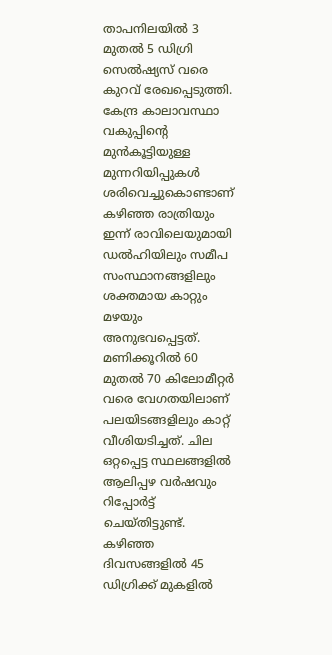താപനിലയിൽ 3 മുതൽ 5 ഡിഗ്രി സെൽഷ്യസ് വരെ കുറവ് രേഖപ്പെടുത്തി. കേന്ദ്ര കാലാവസ്ഥാ വകുപ്പിന്റെ മുൻകൂട്ടിയുള്ള മുന്നറിയിപ്പുകൾ ശരിവെച്ചുകൊണ്ടാണ് കഴിഞ്ഞ രാത്രിയും ഇന്ന് രാവിലെയുമായി ഡൽഹിയിലും സമീപ സംസ്ഥാനങ്ങളിലും ശക്തമായ കാറ്റും മഴയും അനുഭവപ്പെട്ടത്.
മണിക്കൂറിൽ 60 മുതൽ 70 കിലോമീറ്റർ വരെ വേഗതയിലാണ് പലയിടങ്ങളിലും കാറ്റ് വീശിയടിച്ചത്. ചില ഒറ്റപ്പെട്ട സ്ഥലങ്ങളിൽ ആലിപ്പഴ വർഷവും റിപ്പോർട്ട് ചെയ്തിട്ടുണ്ട്. കഴിഞ്ഞ ദിവസങ്ങളിൽ 45 ഡിഗ്രിക്ക് മുകളിൽ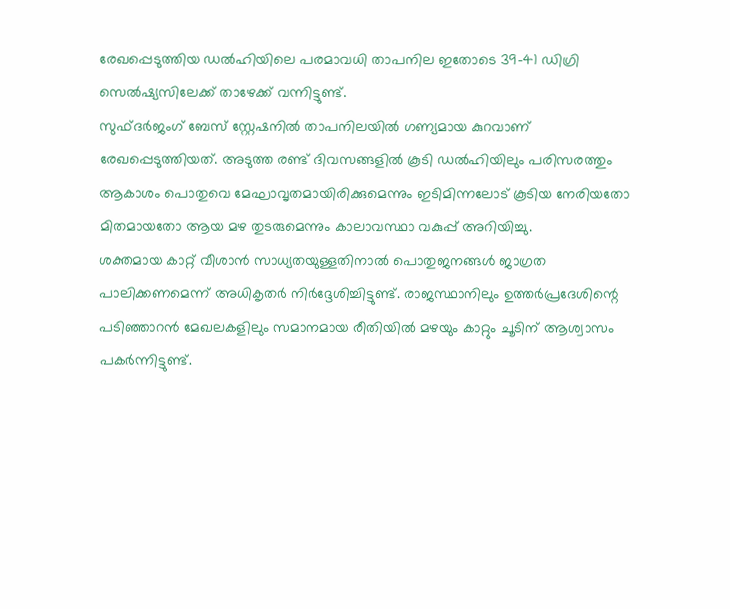രേഖപ്പെടുത്തിയ ഡൽഹിയിലെ പരമാവധി താപനില ഇതോടെ 39-41 ഡിഗ്രി സെൽഷ്യസിലേക്ക് താഴേക്ക് വന്നിട്ടുണ്ട്.
സുഫ്ദർജംഗ് ബേസ് സ്റ്റേഷനിൽ താപനിലയിൽ ഗണ്യമായ കുറവാണ് രേഖപ്പെടുത്തിയത്. അടുത്ത രണ്ട് ദിവസങ്ങളിൽ കൂടി ഡൽഹിയിലും പരിസരത്തും ആകാശം പൊതുവെ മേഘാവൃതമായിരിക്കുമെന്നും ഇടിമിന്നലോട് കൂടിയ നേരിയതോ മിതമായതോ ആയ മഴ തുടരുമെന്നും കാലാവസ്ഥാ വകുപ്പ് അറിയിച്ചു.
ശക്തമായ കാറ്റ് വീശാൻ സാധ്യതയുള്ളതിനാൽ പൊതുജനങ്ങൾ ജാഗ്രത പാലിക്കണമെന്ന് അധികൃതർ നിർദ്ദേശിച്ചിട്ടുണ്ട്. രാജസ്ഥാനിലും ഉത്തർപ്രദേശിന്റെ പടിഞ്ഞാറൻ മേഖലകളിലും സമാനമായ രീതിയിൽ മഴയും കാറ്റും ചൂടിന് ആശ്വാസം പകർന്നിട്ടുണ്ട്.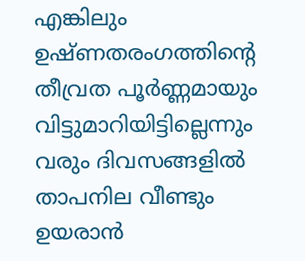എങ്കിലും ഉഷ്ണതരംഗത്തിന്റെ തീവ്രത പൂർണ്ണമായും വിട്ടുമാറിയിട്ടില്ലെന്നും വരും ദിവസങ്ങളിൽ താപനില വീണ്ടും ഉയരാൻ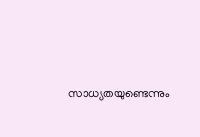സാധ്യതയുണ്ടെന്നും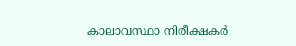കാലാവസ്ഥാ നിരീക്ഷകർ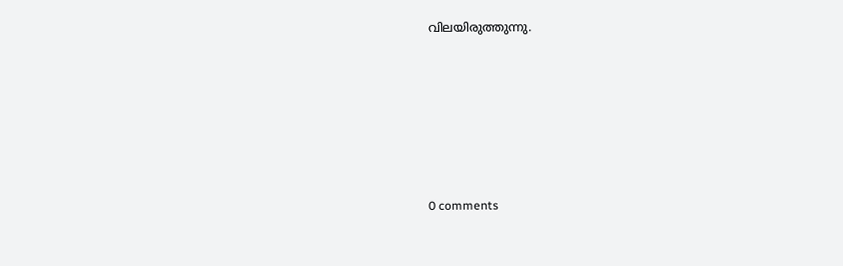വിലയിരുത്തുന്നു.










0 comments